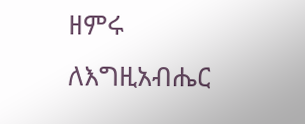ዘምሩ ለእግዚአብሔር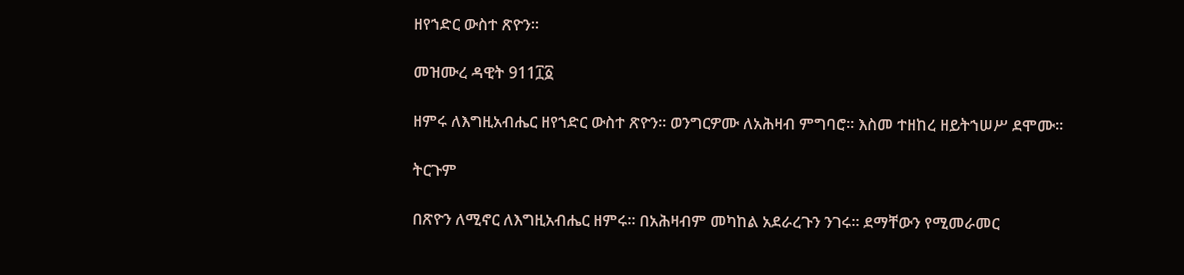ዘየኀድር ውስተ ጽዮን።

መዝሙረ ዳዊት 911፲፩

ዘምሩ ለእግዚአብሔር ዘየኀድር ውስተ ጽዮን። ወንግርዎሙ ለአሕዛብ ምግባሮ። እስመ ተዘከረ ዘይትኀሠሥ ደሞሙ።

ትርጉም

በጽዮን ለሚኖር ለእግዚአብሔር ዘምሩ። በአሕዛብም መካከል አደራረጉን ንገሩ። ደማቸውን የሚመራመር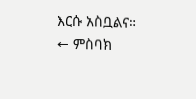እርሱ አስቧልና።
← ምስባክ